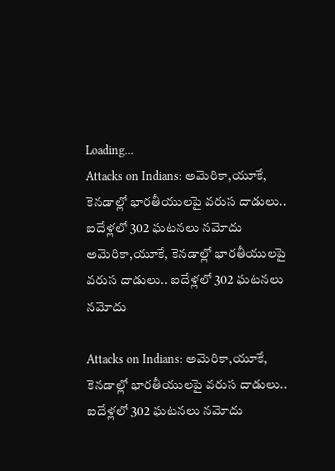Loading...
Attacks on Indians: అమెరికా,యూకే, కెనడాల్లో భారతీయులపై వరుస దాడులు.. ఐదేళ్లలో 302 ఘటనలు నమోదు
అమెరికా,యూకే, కెనడాల్లో భారతీయులపై వరుస దాడులు.. ఐదేళ్లలో 302 ఘటనలు నమోదు

Attacks on Indians: అమెరికా,యూకే, కెనడాల్లో భారతీయులపై వరుస దాడులు.. ఐదేళ్లలో 302 ఘటనలు నమోదు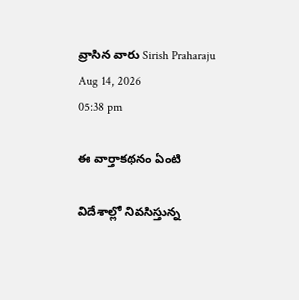వ్రాసిన వారు Sirish Praharaju
Aug 14, 2026
05:38 pm

ఈ వార్తాకథనం ఏంటి

విదేశాల్లో నివసిస్తున్న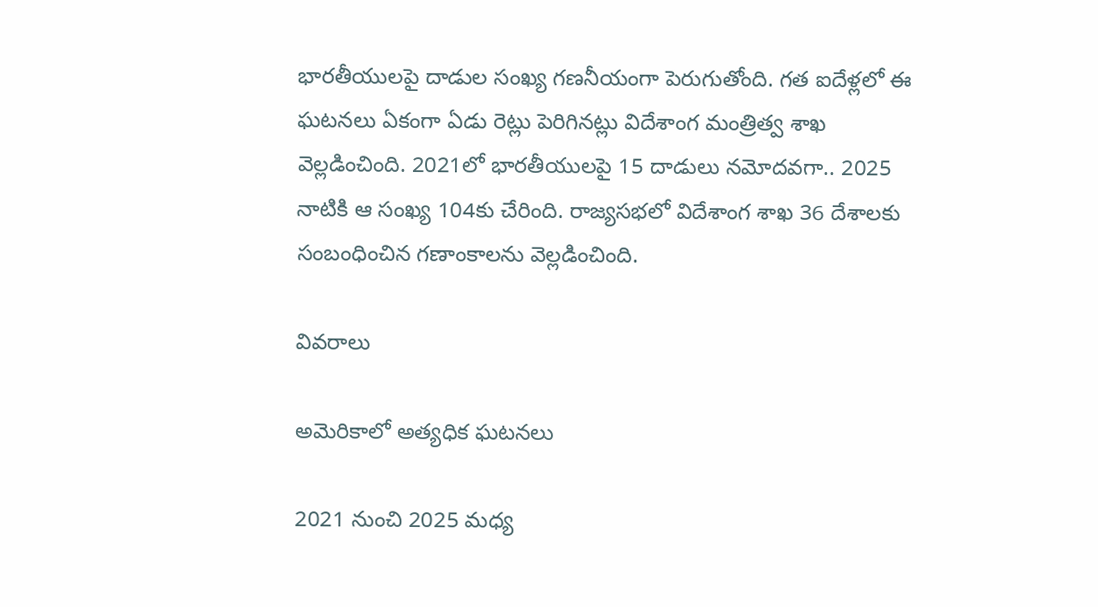భారతీయులపై దాడుల సంఖ్య గణనీయంగా పెరుగుతోంది. గత ఐదేళ్లలో ఈ ఘటనలు ఏకంగా ఏడు రెట్లు పెరిగినట్లు విదేశాంగ మంత్రిత్వ శాఖ వెల్లడించింది. 2021లో భారతీయులపై 15 దాడులు నమోదవగా.. 2025 నాటికి ఆ సంఖ్య 104కు చేరింది. రాజ్యసభలో విదేశాంగ శాఖ 36 దేశాలకు సంబంధించిన గణాంకాలను వెల్లడించింది.

వివరాలు

అమెరికాలో అత్యధిక ఘటనలు

2021 నుంచి 2025 మధ్య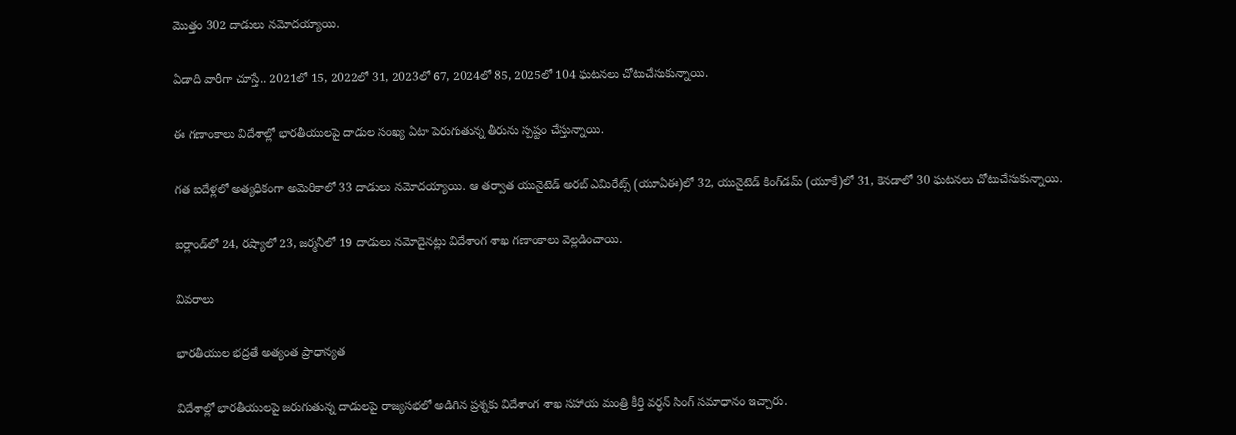మొత్తం 302 దాడులు నమోదయ్యాయి.

ఏడాది వారీగా చూస్తే.. 2021లో 15, 2022లో 31, 2023లో 67, 2024లో 85, 2025లో 104 ఘటనలు చోటుచేసుకున్నాయి.

ఈ గణాంకాలు విదేశాల్లో భారతీయులపై దాడుల సంఖ్య ఏటా పెరుగుతున్న తీరును స్పష్టం చేస్తున్నాయి.

గత ఐదేళ్లలో అత్యధికంగా అమెరికాలో 33 దాడులు నమోదయ్యాయి. ఆ తర్వాత యునైటెడ్ అరబ్ ఎమిరేట్స్‌ (యూఏఈ)లో 32, యునైటెడ్ కింగ్‌డమ్‌ (యూకే)లో 31, కెనడాలో 30 ఘటనలు చోటుచేసుకున్నాయి.

ఐర్లాండ్‌లో 24, రష్యాలో 23, జర్మనీలో 19 దాడులు నమోదైనట్లు విదేశాంగ శాఖ గణాంకాలు వెల్లడించాయి.

వివరాలు

భారతీయుల భద్రతే అత్యంత ప్రాధాన్యత

విదేశాల్లో భారతీయులపై జరుగుతున్న దాడులపై రాజ్యసభలో అడిగిన ప్రశ్నకు విదేశాంగ శాఖ సహాయ మంత్రి కీర్తి వర్ధన్ సింగ్ సమాధానం ఇచ్చారు.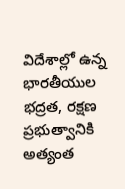విదేశాల్లో ఉన్న భారతీయుల భద్రత, రక్షణ ప్రభుత్వానికి అత్యంత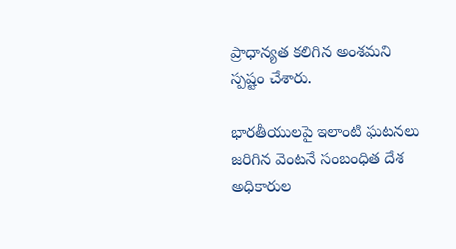ప్రాధాన్యత కలిగిన అంశమని స్పష్టం చేశారు.

భారతీయులపై ఇలాంటి ఘటనలు జరిగిన వెంటనే సంబంధిత దేశ అధికారుల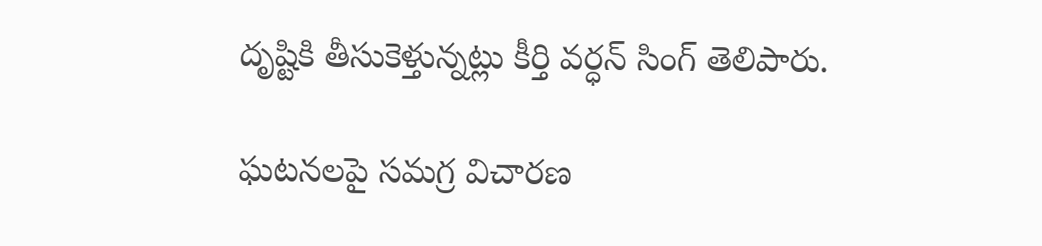దృష్టికి తీసుకెళ్తున్నట్లు కీర్తి వర్ధన్ సింగ్ తెలిపారు.

ఘటనలపై సమగ్ర విచారణ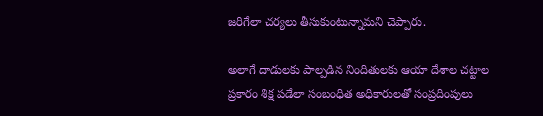జరిగేలా చర్యలు తీసుకుంటున్నామని చెప్పారు.

అలాగే దాడులకు పాల్పడిన నిందితులకు ఆయా దేశాల చట్టాల ప్రకారం శిక్ష పడేలా సంబంధిత అధికారులతో సంప్రదింపులు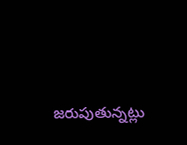జరుపుతున్నట్లు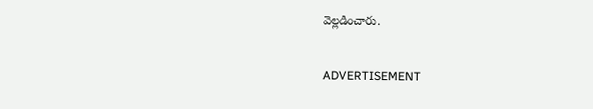వెల్లడించారు.

ADVERTISEMENT